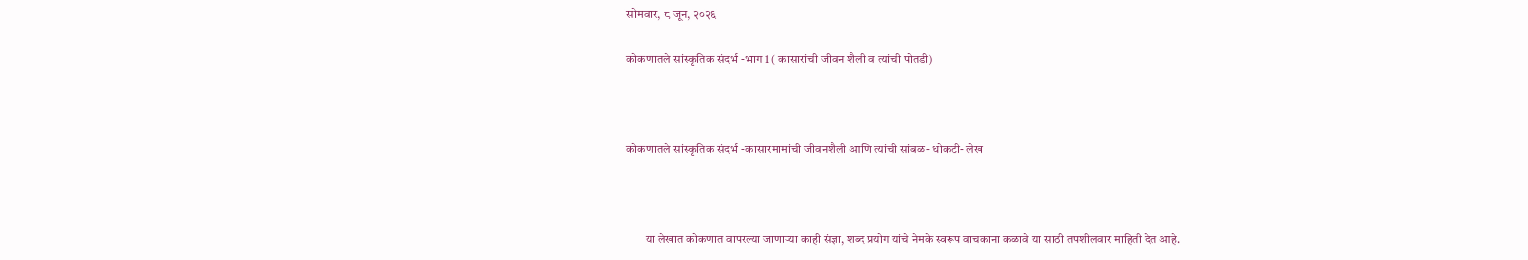सोमवार, ८ जून, २०२६

कोकणातले सांस्कृतिक संदर्भ -भाग 1 ( कासारांची जीवन शैली व त्यांची पोतडी)



कोकणातले सांस्कृतिक संदर्भ -कासारमामांची जीवनशैली आणि त्यांची सांबळ- धोकटी- लेख



        या लेखात कोकणात वापरल्या जाणाऱ्या काही संज्ञा, शब्द प्रयोग यांचे नेमके स्वरूप वाचकाना कळावे या साठी तपशीलवार माहिती देत आहे.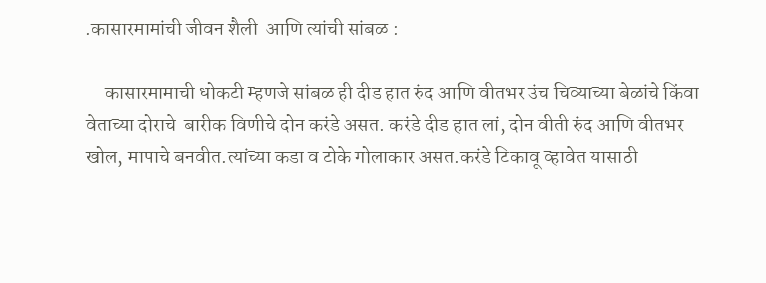.कासारमामांची जीवन शैली  आणि त्यांची सांबळ :

     कासारमामाची धोकटी म्हणजे सांबळ ही दीड हात रुंद आणि वीतभर उंच चिव्याच्या बेळांचे किंवा वेताच्या दोराचे  बारीक विणीचे दोन करंडे असत. करंडे दीड हात लां, दोन वीती रुंद आणि वीतभर खोल, मापाचे बनवीत.त्यांच्या कडा व टोके गोलाकार असत.करंडे टिकावू व्हावेत यासाठी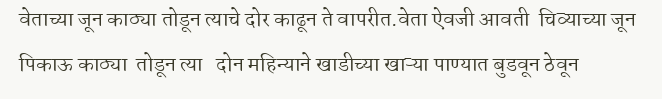वेताच्या जून काठ्या तोडून त्याचे दोर काढून ते वापरीत.वेता ऐवजी आवती  चिव्याच्या जून पिकाऊ काठ्या  तोडून त्या   दोन महिन्याने खाडीच्या खाऱ्या पाण्यात बुडवून ठेवून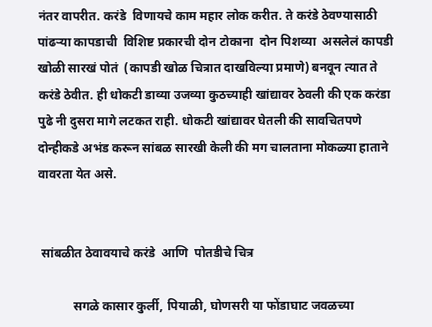नंतर वापरीत. करंडे  विणायचे काम महार लोक करीत. ते करंडे ठेवण्यासाठी पांढऱ्या कापडाची  विशिष्ट प्रकारची दोन टोकाना  दोन पिशव्या  असलेलं कापडी खोळी सारखं पोतं  (कापडी खोळ चित्रात दाखविल्या प्रमाणे) बनवून त्यात ते करंडे ठेवीत. ही धोकटी डाव्या उजव्या कुठच्याही खांद्यावर ठेवली की एक करंडा पुढे नी दुसरा मागे लटकत राही. धोकटी खांद्यावर घेतली की सावचितपणे दोन्हीकडे अभंड करून सांबळ सारखी केली की मग चालताना मोकळ्या हाताने वावरता येत असे.


 सांबळीत ठेवावयाचे करंडे  आणि  पोतडीचे चित्र

           सगळे कासार कुर्ली, पियाळी, घोणसरी या फोंडाघाट जवळच्या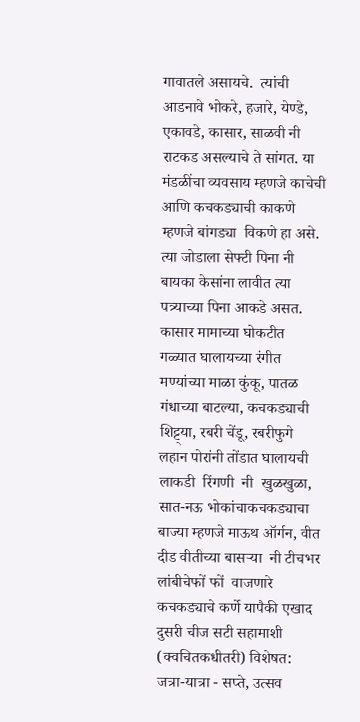गावातले असायचे.  त्यांची आडनावे भोकरे, हजारे, येण्डे, एकावडे, कासार, साळवी नी राटकड असल्याचे ते सांगत. या मंडळींचा व्यवसाय म्हणजे काचेची आणि कचकड्याची काकणे म्हणजे बांगड्या  विकणे हा असे. त्या जोडाला सेफ्टी पिना नी बायका केसांना लावीत त्या पत्र्याच्या पिना आकडे असत. कासार मामाच्या घोकटीत  गळ्यात घालायच्या रंगीत मण्यांच्या माळा कुंकू, पातळ गंधाच्या बाटल्या, कचकड्याची शिट्ट्या, रबरी चेंडू, रबरीफुगे लहान पोरांनी तोंडात घालायची लाकडी  रिंगणी  नी  खुळखुळा, सात-नऊ भोकांचाकचकड्याचा बाज्या म्हणजे माऊथ ऑर्गन, वीत दीड वीतीच्या बासऱ्या  नी टीचभर लांबीचेफों फों  वाजणारे कचकड्याचे कर्णे यापैकी एखाद दुसरी चीज सटी सहामाशी  (क्वचितकधीतरी) विशेषत: जत्रा-यात्रा - सप्ते, उत्सव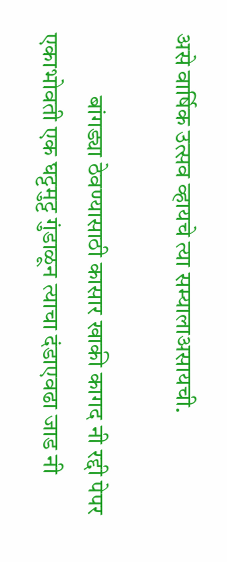असे वार्षिक उत्सव व्हायचे त्या सम्यालाअसायची.

             बांगड्या ठेवण्यासाठी कासार खाकी कागद नी रद्दी पेपर एकाभोवती एक घट्टमुट्ट गुंडाळून त्याचा दंडाएवढा जाड नी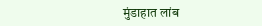मुंडाहात लांब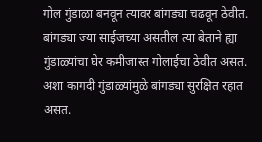गोल गुंडाळा बनवून त्यावर बांगड्या चढवून ठेवीत. बांगड्या ज्या साईजच्या असतील त्या बेताने ह्या गुंडाळ्यांचा घेर कमीजास्त गोलाईचा ठेवीत असत. अशा कागदी गुंडाळ्यांमुळे बांगड्या सुरक्षित रहात असत.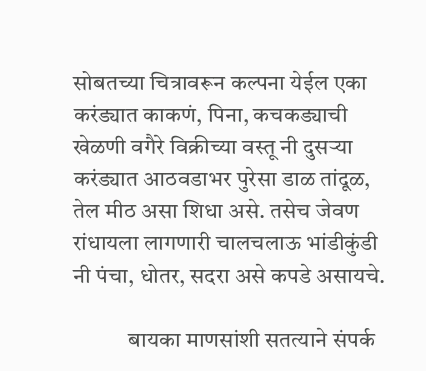सोबतच्या चित्रावरून कल्पना येईल एका करंड्यात काकणं, पिना, कचकड्याची खेळणी वगैरे विक्रीच्या वस्तू नी दुसऱ्या करंड्यात आठवडाभर पुरेसा डाळ तांदूळ, तेल मीठ असा शिधा असे. तसेच जेवण रांधायला लागणारी चालचलाऊ भांडीकुंडी नी पंचा, धोतर, सदरा असे कपडे असायचे.

            बायका माणसांशी सतत्याने संपर्क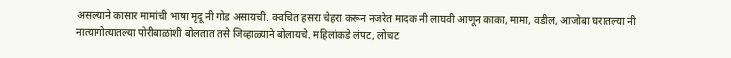असल्याने कासार मामांची भाषा मृदू नी गोड असायची. क्वचित हसरा चेहरा करून नजरेत मादक नी लाघवी आणून काका, मामा, वडील, आजोबा घरातल्या नी नात्यागोत्यातल्या पोरीबाळांशी बोलतात तसे जिव्हाळ्याने बोलायचे. महिलांकडे लंपट, लोचट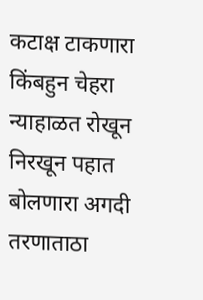कटाक्ष टाकणारा किंबहुन चेहरा न्याहाळत रोखून निरखून पहात बोलणारा अगदी तरणाताठा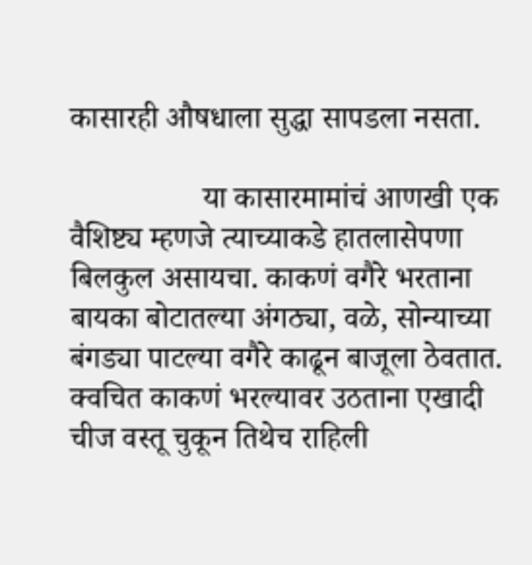कासारही औषधाला सुद्धा सापडला नसता.

                 या कासारमामांचं आणखी एक वैशिष्ट्य म्हणजे त्याच्याकडे हातलासेपणा बिलकुल असायचा. काकणं वगैरे भरताना बायका बोटातल्या अंगठ्या, वळे, सोन्याच्या बंगड्या पाटल्या वगैरे काढून बाजूला ठेवतात. क्वचित काकणं भरल्यावर उठताना एखादी चीज वस्तू चुकून तिथेच राहिली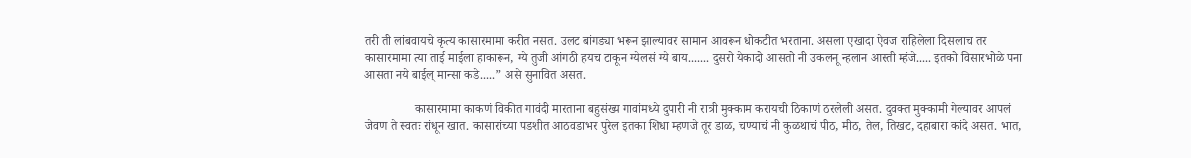तरी ती लांबवायचे कृत्य कासारमामा करीत नसत. उलट बांगड्या भरून झाल्यावर सामान आवरून धोकटीत भरताना. असला एखादा ऐवज राहिलेला दिसलाच तर कासारमामा त्या ताई माईला हाकारून, ग्ये तुजी आंगठी हयच टाकून ग्येलसं ग्ये बाय....... दुसरो येकादो आसतो नी उकलनू न्हलान आस्ती म्हंजे..... इतको विसारभोळे पना आसता नये बाईल् मान्सा कडे.....” असे सुनावित असत.

                कासारमामा काकणं विकीत गावंदी मारताना बहुसंख्य गावांमध्ये दुपारी नी रात्री मुक्काम करायची ठिकाणं ठरलेली असत. दुवक्त मुक्कामी गेल्यावर आपलं जेवण ते स्वतः रांधून खात. कासारांच्या पडशीत आठवडाभर पुरेल इतका शिधा म्हणजे तूर डाळ, चण्याचं नी कुळथाचं पीठ, मीठ, तेल, तिखट, दहाबारा कांदे असत. भात,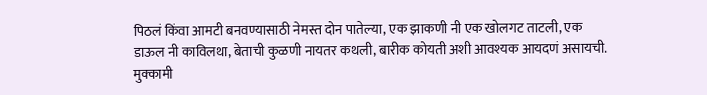पिठलं किंवा आमटी बनवण्यासाठी नेमस्त दोन पातेल्या, एक झाकणी नी एक खोलगट ताटली, एक डाऊल नी काविलथा, बेताची कुळणी नायतर कथली, बारीक कोयती अशी आवश्यक आयदणं असायची. मुक्कामी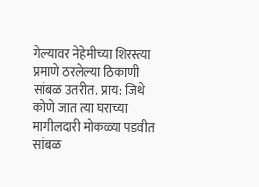गेल्यावर नेहेमीच्या शिरस्त्या प्रमाणे ठरलेल्या ठिकाणी सांबळ उतरीत. प्राय: जिथे कोणे जात त्या घराच्या मागीलदारी मोकळ्या पडवीत सांबळ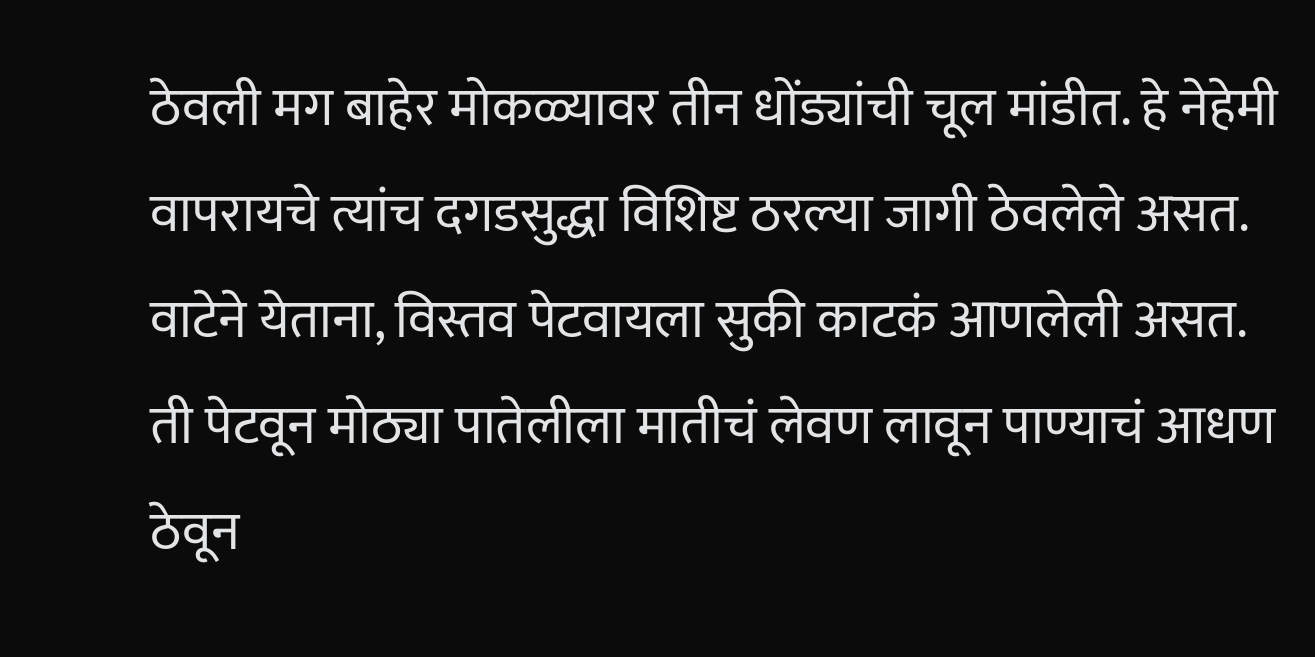ठेवली मग बाहेर मोकळ्यावर तीन धोंड्यांची चूल मांडीत. हे नेहेमी वापरायचे त्यांच दगडसुद्धा विशिष्ट ठरल्या जागी ठेवलेले असत. वाटेने येताना, विस्तव पेटवायला सुकी काटकं आणलेली असत. ती पेटवून मोठ्या पातेलीला मातीचं लेवण लावून पाण्याचं आधण ठेवून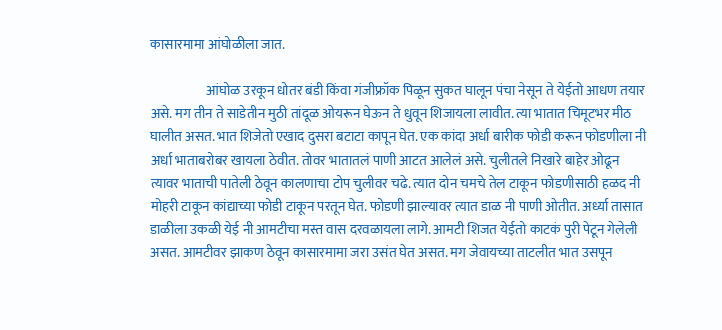कासारमामा आंघोळीला जात.

                     आंघोळ उरकून धोतर बंडी किंवा गंजीफ्रॉक पिळून सुकत घालून पंचा नेसून ते येईतो आधण तयार असे. मग तीन ते साडेतीन मुठी तांदूळ ओयरून घेऊन ते धुवून शिजायला लावीत. त्या भातात चिमूटभर मीठ घालीत असत. भात शिजेतो एखाद दुसरा बटाटा कापून घेत. एक कांदा अर्धा बारीक फोडी करून फोडणीला नी अर्धा भाताबरोबर खायला ठेवीत. तोवर भातातलं पाणी आटत आलेलं असे. चुलीतले निखारे बाहेर ओढून त्यावर भाताची पातेली ठेवून कालणाचा टोप चुलीवर चढे. त्यात दोन चमचे तेल टाकून फोडणीसाठी हळद नी मोहरी टाकून कांद्याच्या फोडी टाकून परतून घेत. फोडणी झाल्यावर त्यात डाळ नी पाणी ओतीत. अर्ध्या तासात डाळीला उकळी येई नी आमटीचा मस्त वास दरवळायला लागे. आमटी शिजत येईतो काटकं पुरी पेटून गेलेली असत. आमटीवर झाकण ठेवून कासारमामा जरा उसंत घेत असत. मग जेवायच्या ताटलीत भात उसपून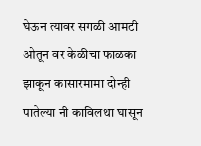घेऊन त्यावर सगळी आमटी ओतून वर केळीचा फाळका झाकून कासारमामा दोन्ही पातेल्या नी काविलथा घासून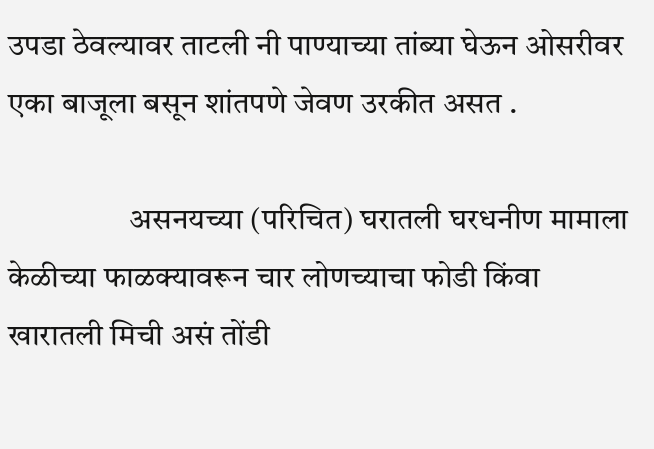उपडा ठेवल्यावर ताटली नी पाण्याच्या तांब्या घेऊन ओसरीवर एका बाजूला बसून शांतपणे जेवण उरकीत असत .

                   असनयच्या (परिचित) घरातली घरधनीण मामाला केळीच्या फाळक्यावरून चार लोणच्याचा फोडी किंवा खारातली मिची असं तोंडी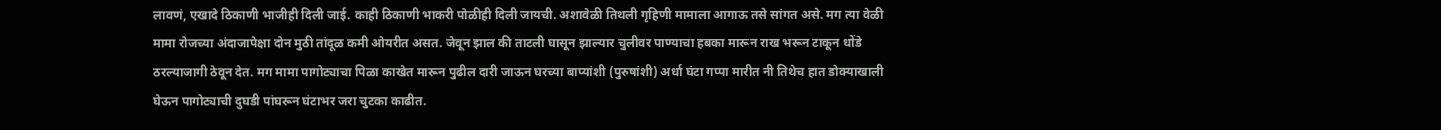लावणं, एखादे ठिकाणी भाजीही दिली जाई. काही ठिकाणी भाकरी पोळीही दिली जायची. अशावेळी तिथली गृहिणी मामाला आगाऊ तसे सांगत असे. मग त्या वेळी मामा रोजच्या अंदाजापेक्षा दोन मुठी तांदूळ कमी ओयरीत असत. जेवून झाल की ताटली घासून झाल्यार चुलीवर पाण्याचा हबका मारून राख भरून टाकून धोंडे ठरल्याजागी ठेवून देत. मग मामा पागोट्याचा पिळा काखेत मारून पुढील दारी जाऊन घरच्या बाप्यांशी (पुरुषांशी) अर्धा घंटा गप्पा मारीत नी तिथेच हात डोक्याखाली घेऊन पागोट्याची दुघडी पांघरून घंटाभर जरा चुटका काढीत.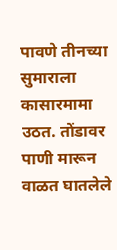पावणे तीनच्या सुमाराला कासारमामा उठत. तोंडावर पाणी मारून वाळत घातलेले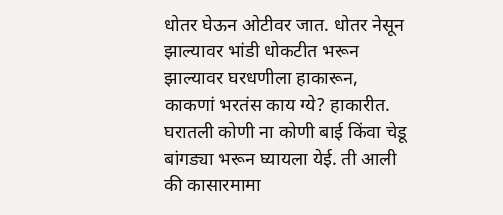धोतर घेऊन ओटीवर जात. धोतर नेसून झाल्यावर भांडी धोकटीत भरून झाल्यावर घरधणीला हाकारून, काकणां भरतंस काय ग्ये? हाकारीत. घरातली कोणी ना कोणी बाई किंवा चेडू बांगड्या भरून घ्यायला येई. ती आली की कासारमामा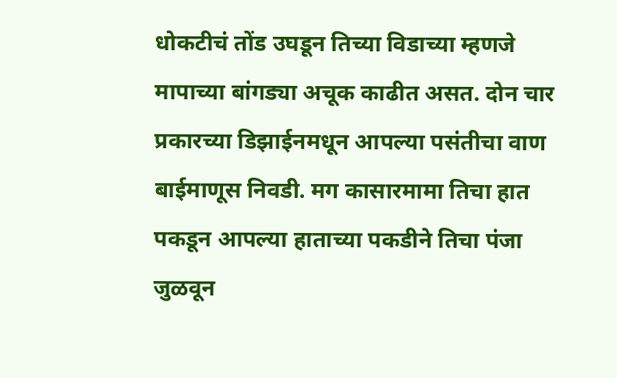धोकटीचं तोंड उघडून तिच्या विडाच्या म्हणजे मापाच्या बांगड्या अचूक काढीत असत. दोन चार प्रकारच्या डिझाईनमधून आपल्या पसंतीचा वाण बाईमाणूस निवडी. मग कासारमामा तिचा हात पकडून आपल्या हाताच्या पकडीने तिचा पंजा जुळवून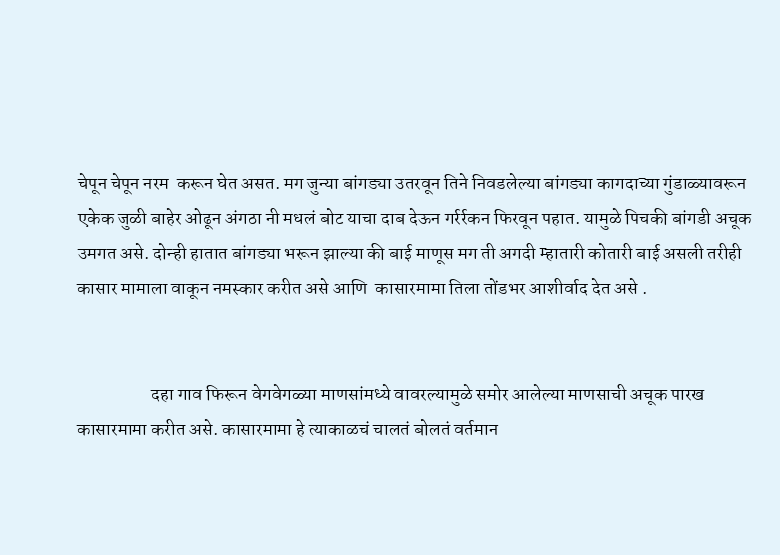चेपून चेपून नरम  करून घेत असत. मग जुन्या बांगड्या उतरवून तिने निवडलेल्या बांगड्या कागदाच्या गुंडाळ्यावरून एकेक जुळी बाहेर ओढून अंगठा नी मधलं बोट याचा दाब देऊन गर्रर्रकन फिरवून पहात. यामुळे पिचकी बांगडी अचूक उमगत असे. दोन्ही हातात बांगड्या भरून झाल्या की बाई माणूस मग ती अगदी म्हातारी कोतारी बाई असली तरीही  कासार मामाला वाकून नमस्कार करीत असे आणि  कासारमामा तिला तोंडभर आशीर्वाद देत असे .


                    दहा गाव फिरून वेगवेगळ्या माणसांमध्ये वावरल्यामुळे समोर आलेल्या माणसाची अचूक पारख कासारमामा करीत असे. कासारमामा हे त्याकाळचं चालतं बोलतं वर्तमान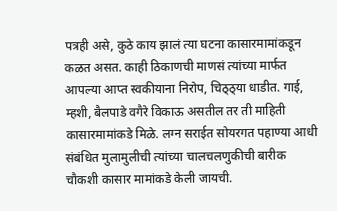पत्रही असे, कुठे काय झालं त्या घटना कासारमामांकडून कळत असत. काही ठिकाणची माणसं त्यांच्या मार्फत आपल्या आप्त स्वकीयाना निरोप, चिठ्ठ्या धाडीत. गाई, म्हशी, बैलपाडे वगैरे विकाऊ असतील तर ती माहिती कासारमामांकडे मिळे. लग्न सराईत सोयरगत पहाण्या आधी संबंधित मुलामुलीची त्यांच्या चालचलणुकीची बारीक चौकशी कासार मामांकडे केली जायची.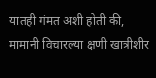यातही गंमत अशी होती की, मामानी विचारल्या क्षणी खात्रीशीर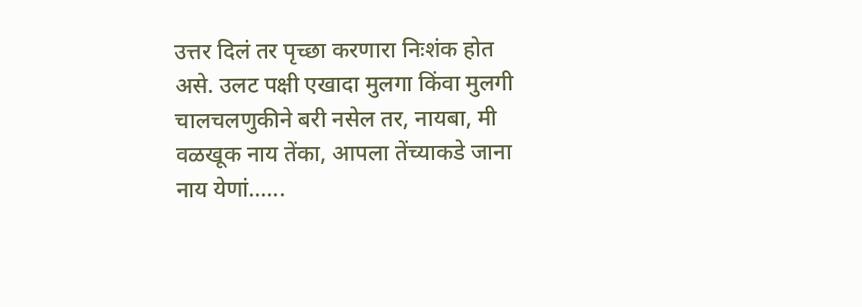उत्तर दिलं तर पृच्छा करणारा निःशंक होत असे. उलट पक्षी एखादा मुलगा किंवा मुलगी चालचलणुकीने बरी नसेल तर, नायबा, मी वळखूक नाय तेंका, आपला तेंच्याकडे जाना नाय येणां......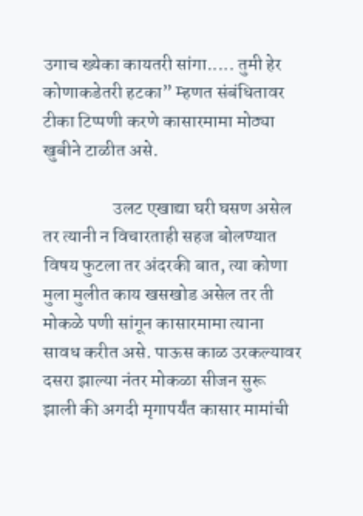उगाच ख्येका कायतरी सांगा..... तुमी हेर कोणाकडेतरी हटका” म्हणत संबंधितावर टीका टिप्पणी करणे कासारमामा मोठ्या खुबीने टाळीत असे.

                   उलट एखाद्या घरी घसण असेल तर त्यानी न विचारताही सहज बोलण्यात विषय फुटला तर अंदरकी बात, त्या कोणा मुला मुलीत काय खसखोड असेल तर ती मोकळे पणी सांगून कासारमामा त्याना सावध करीत असे. पाऊस काळ उरकल्यावर दसरा झाल्या नंतर मोकळा सीजन सुरू झाली की अगदी मृगापर्यंत कासार मामांची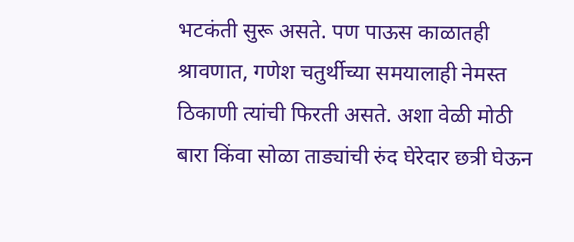भटकंती सुरू असते. पण पाऊस काळातही श्रावणात, गणेश चतुर्थीच्या समयालाही नेमस्त ठिकाणी त्यांची फिरती असते. अशा वेळी मोठी बारा किंवा सोळा ताड्यांची रुंद घेरेदार छत्री घेऊन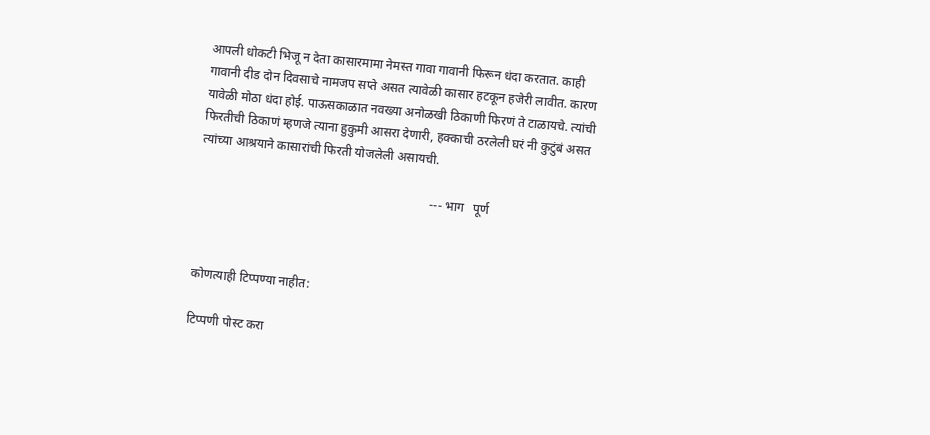आपली धोकटी भिजू न देता कासारमामा नेमस्त गावा गावानी फिरून धंदा करतात. काही गावानी दीड दोन दिवसाचे नामजप सप्ते असत त्यावेळी कासार हटकून हजेरी लावीत. कारण यावेळी मोठा धंदा होई. पाऊसकाळात नवख्या अनोळखी ठिकाणी फिरणं ते टाळायचे. त्यांची फिरतीची ठिकाणं म्हणजे त्याना हुकुमी आसरा देणारी, हक्काची ठरलेली घरं नी कुटुंबं असत त्यांच्या आश्रयाने कासारांची फिरती योजलेली असायची.

                                                                          --- भाग   पूर्ण



कोणत्याही टिप्पण्‍या नाहीत:

टिप्पणी पोस्ट करा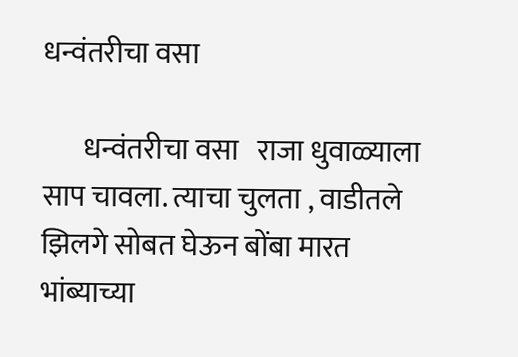धन्वंतरीचा वसा

       धन्वंतरीचा वसा   राजा धुवाळ्याला साप चावला. त्याचा चुलता , वाडीतले झिलगे सोबत घेऊन बोंबा मारत भांब्याच्या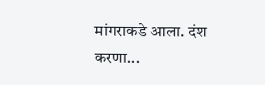मांगराकडे आला. दंश करणा...